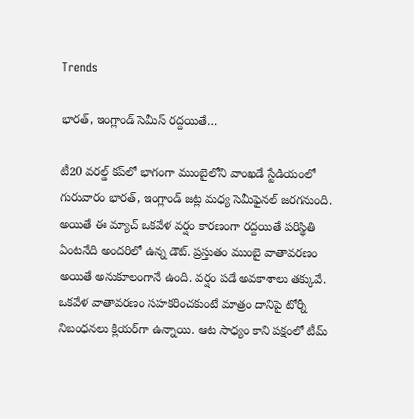Trends

భారత్, ఇంగ్లాండ్ సెమీస్ రద్దయితే…

టీ20 వరల్డ్ కప్‌లో భాగంగా ముంబైలోని వాంఖడే స్టేడియంలో గురువారం భారత్, ఇంగ్లాండ్ జట్ల మధ్య సెమీఫైనల్ జరగనుంది. అయితే ఈ మ్యాచ్ ఒకవేళ వర్షం కారణంగా రద్దయితే పరిస్థితి ఏంటనేది అందరిలో ఉన్న డౌట్. ప్రస్తుతం ముంబై వాతావరణం అయితే అనుకూలంగానే ఉంది. వర్షం పడే అవకాశాలు తక్కువే. ఒకవేళ వాతావరణం సహకరించకుంటే మాత్రం దానిపై టోర్నీ నిబంధనలు క్లియర్‌గా ఉన్నాయి. ఆట సాధ్యం కాని పక్షంలో టీమ్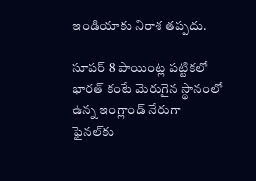ఇండియాకు నిరాశ తప్పదు.

సూపర్ 8 పాయింట్ల పట్టికలో భారత్ కంటే మెరుగైన స్థానంలో ఉన్న ఇంగ్లాండ్ నేరుగా ఫైనల్‌కు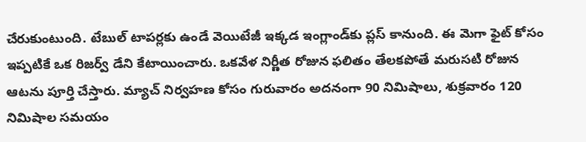చేరుకుంటుంది. టేబుల్ టాపర్లకు ఉండే వెయిటేజీ ఇక్కడ ఇంగ్లాండ్‌కు ప్లస్ కానుంది. ఈ మెగా ఫైట్ కోసం ఇప్పటికే ఒక రిజర్వ్ డేని కేటాయించారు. ఒకవేళ నిర్ణీత రోజున ఫలితం తేలకపోతే మరుసటి రోజున ఆటను పూర్తి చేస్తారు. మ్యాచ్ నిర్వహణ కోసం గురువారం అదనంగా 90 నిమిషాలు, శుక్రవారం 120 నిమిషాల సమయం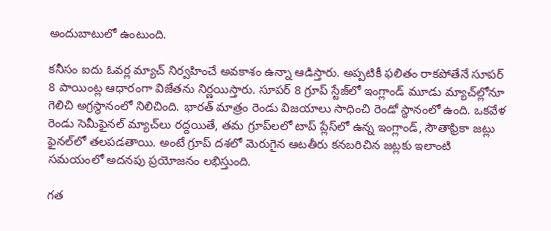అందుబాటులో ఉంటుంది.

కనీసం ఐదు ఓవర్ల మ్యాచ్ నిర్వహించే అవకాశం ఉన్నా ఆడిస్తారు. అప్పటికీ ఫలితం రాకపోతేనే సూపర్ 8 పాయింట్ల ఆధారంగా విజేతను నిర్ణయిస్తారు. సూపర్ 8 గ్రూప్ స్టేజ్‌లో ఇంగ్లాండ్ మూడు మ్యాచ్‌ల్లోనూ గెలిచి అగ్రస్థానంలో నిలిచింది. భారత్ మాత్రం రెండు విజయాలు సాధించి రెండో స్థానంలో ఉంది. ఒకవేళ రెండు సెమీఫైనల్ మ్యాచ్‌లు రద్దయితే, తమ గ్రూప్‌లలో టాప్ ప్లేస్‌లో ఉన్న ఇంగ్లాండ్, సౌతాఫ్రికా జట్లు ఫైనల్‌లో తలపడతాయి. అంటే గ్రూప్ దశలో మెరుగైన ఆటతీరు కనబరిచిన జట్లకు ఇలాంటి సమయంలో అదనపు ప్రయోజనం లభిస్తుంది.

గత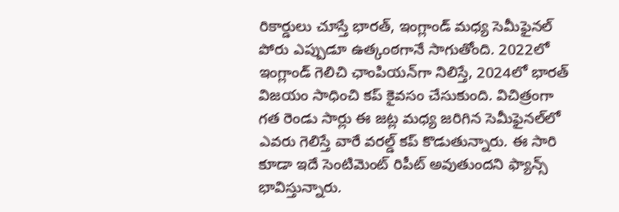రికార్డులు చూస్తే భారత్, ఇంగ్లాండ్ మధ్య సెమీఫైనల్ పోరు ఎప్పుడూ ఉత్కంఠగానే సాగుతోంది. 2022లో ఇంగ్లాండ్ గెలిచి ఛాంపియన్‌గా నిలిస్తే, 2024లో భారత్ విజయం సాధించి కప్ కైవసం చేసుకుంది. విచిత్రంగా గత రెండు సార్లు ఈ జట్ల మధ్య జరిగిన సెమీఫైనల్‌లో ఎవరు గెలిస్తే వారే వరల్డ్ కప్ కొడుతున్నారు. ఈ సారి కూడా ఇదే సెంటిమెంట్ రిపీట్ అవుతుందని ఫ్యాన్స్ భావిస్తున్నారు.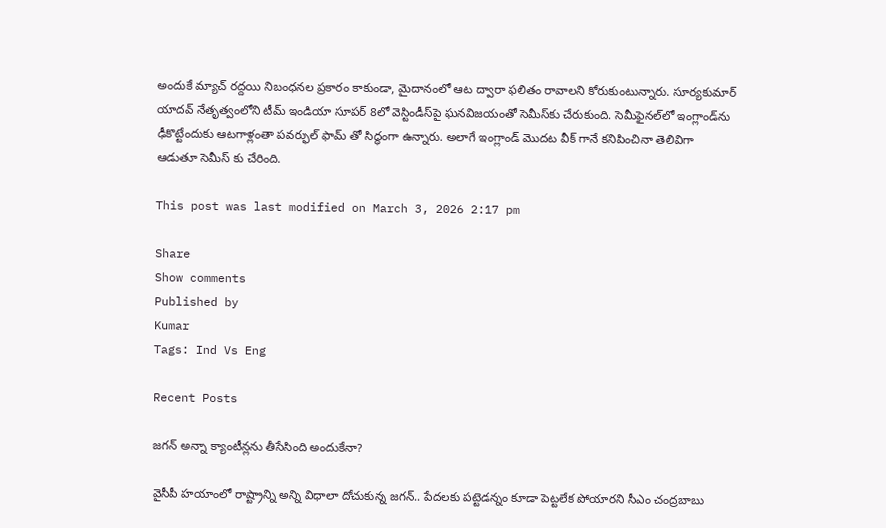అందుకే మ్యాచ్ రద్దయి నిబంధనల ప్రకారం కాకుండా, మైదానంలో ఆట ద్వారా ఫలితం రావాలని కోరుకుంటున్నారు. సూర్యకుమార్ యాదవ్ నేతృత్వంలోని టీమ్ ఇండియా సూపర్ 8లో వెస్టిండీస్‌పై ఘనవిజయంతో సెమీస్‌కు చేరుకుంది. సెమీఫైనల్‌లో ఇంగ్లాండ్‌ను ఢీకొట్టేందుకు ఆటగాళ్లంతా పవర్ఫుల్ ఫామ్ తో సిద్ధంగా ఉన్నారు. అలాగే ఇంగ్లాండ్ మొదట వీక్ గానే కనిపించినా తెలివిగా ఆడుతూ సెమీస్ కు చేరింది.

This post was last modified on March 3, 2026 2:17 pm

Share
Show comments
Published by
Kumar
Tags: Ind Vs Eng

Recent Posts

జగన్ అన్నా క్యాంటీన్లను తీసేసింది అందుకేనా?

వైసీపీ హ‌యాంలో రాష్ట్రాన్ని అన్ని విధాలా దోచుకున్న జ‌గ‌న్‌.. పేద‌ల‌కు ప‌ట్టెడ‌న్నం కూడా పెట్ట‌లేక పోయార‌ని సీఎం చంద్ర‌బాబు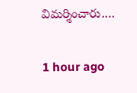విమ‌ర్శించారు.…

1 hour ago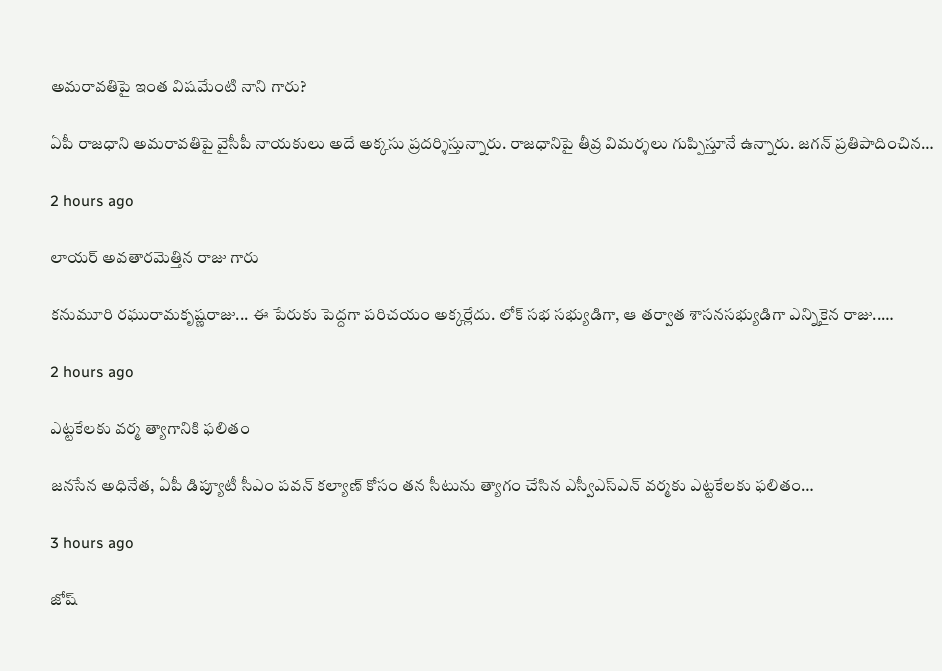అమరావతిపై ఇంత విషమేంటి నాని గారు?

ఏపీ రాజ‌ధాని అమ‌రావతిపై వైసీపీ నాయ‌కులు అదే అక్క‌సు ప్ర‌ద‌ర్శిస్తున్నారు. రాజ‌ధానిపై తీవ్ర విమ‌ర్శ‌లు గుప్పిస్తూనే ఉన్నారు. జ‌గ‌న్ ప్ర‌తిపాదించిన…

2 hours ago

లాయర్ అవతారమెత్తిన రాజు గారు

కనుమూరి రఘురామకృష్ణరాజు... ఈ పేరుకు పెద్దగా పరిచయం అక్కర్లేదు. లోక్ సభ సభ్యుడిగా, ఆ తర్వాత శాసనసభ్యుడిగా ఎన్నికైన రాజు..…

2 hours ago

ఎట్టకేలకు వర్మ త్యాగానికి ఫలితం

జనసేన అధినేత, ఏపీ డిప్యూటీ సీఎం పవన్ కల్యాణ్ కోసం తన సీటును త్యాగం చేసిన ఎస్వీఎస్ఎన్ వర్మకు ఎట్టకేలకు ఫలితం…

3 hours ago

జోష్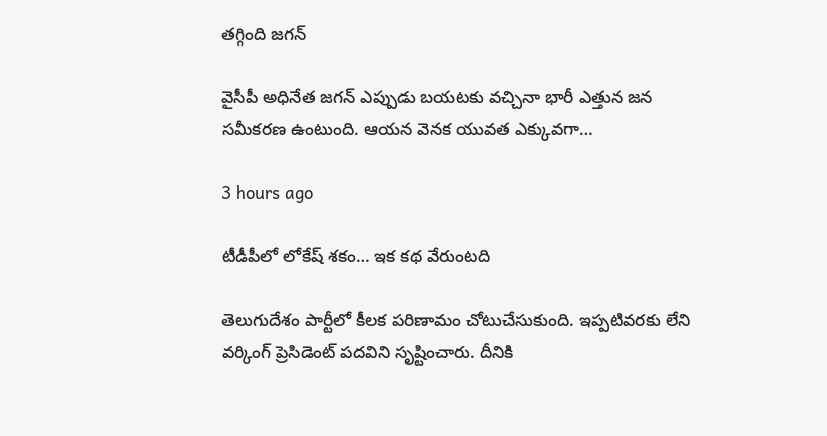తగ్గింది జగన్

వైసీపీ అధినేత జగన్ ఎప్పుడు బయటకు వచ్చినా భారీ ఎత్తున జన సమీకరణ ఉంటుంది. ఆయన వెనక యువత ఎక్కువగా…

3 hours ago

టీడీపీలో లోకేష్ శ‌కం… ఇక కథ వేరుంటది

తెలుగుదేశం పార్టీలో కీలక పరిణామం చోటుచేసుకుంది. ఇప్పటివరకు లేని వర్కింగ్ ప్రెసిడెంట్ పదవిని సృష్టించారు. దీనికి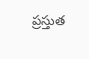ప్రస్తుత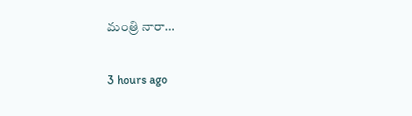మంత్రి నారా…

3 hours ago